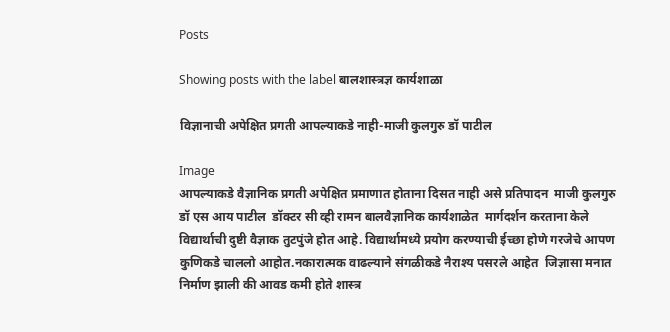Posts

Showing posts with the label बालशास्त्रज्ञ कार्यशाळा

विज्ञानाची अपेक्षित प्रगती आपल्याकडे नाही-माजी कुलगुरु डॉ पाटील

Image
आपल्याकडे वैज्ञानिक प्रगती अपेक्षित प्रमाणात होताना दिसत नाही असे प्रतिपादन  माजी कुलगुरु डॉ एस आय पाटील  डॉक्टर सी व्ही रामन बालवैज्ञानिक कार्यशाळेत  मार्गदर्शन करताना केले  विद्यार्थाची दुष्टी वैज्ञाक तुटपुंजे होत आहे. विद्यार्थामध्ये प्रयोग करण्याची ईच्छा होणे गरजेचे आपण कुणिकडे चाललो आहोत.नकारात्मक वाढल्याने संगळीकडे नैराश्य पसरले आहेत  जिज्ञासा मनात निर्माण झाली की आवड कमी होते शास्त्र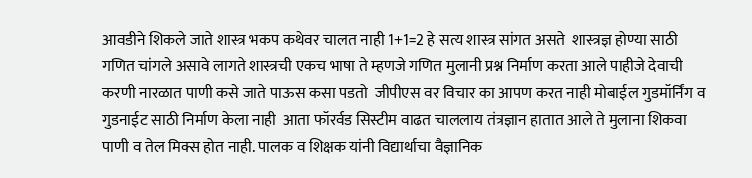आवडीने शिकले जाते शास्त्र भकप कथेवर चालत नाही 1+1=2 हे सत्य शास्त्र सांगत असते  शास्त्रज्ञ होण्या साठी गणित चांगले असावे लागते शास्त्रची एकच भाषा ते म्हणजे गणित मुलानी प्रश्न निर्माण करता आले पाहीजे देवाची करणी नारळात पाणी कसे जाते पाऊस कसा पडतो  जीपीएस वर विचार का आपण करत नाही मोबाईल गुडमॉर्निंग व गुडनाईट साठी निर्माण केला नाही  आता फॉरर्वड सिस्टीम वाढत चाललाय तंत्रज्ञान हातात आले ते मुलाना शिकवा पाणी व तेल मिक्स होत नाही. पालक व शिक्षक यांनी विद्यार्थाचा वैज्ञानिक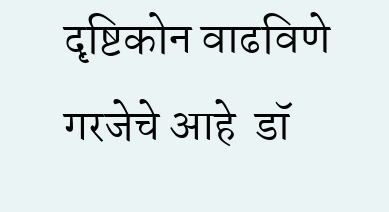दृष्टिकोन वाढविणे गरजेचे आहे  डॉ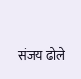संजय ढोले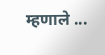म्हणाले ...